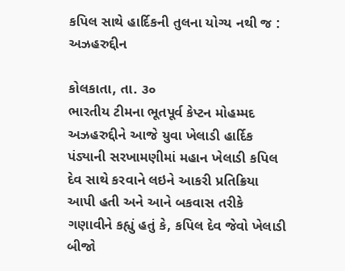કપિલ સાથે હાર્દિકની તુલના યોગ્ય નથી જ : અઝહરુદ્દીન

કોલકાતા, તા. ૩૦
ભારતીય ટીમના ભૂતપૂર્વ કેપ્ટન મોહમ્મદ અઝહરુદ્દીને આજે યુવા ખેલાડી હાર્દિક પંડ્યાની સરખામણીમાં મહાન ખેલાડી કપિલ દેવ સાથે કરવાને લઇને આકરી પ્રતિક્રિયા આપી હતી અને આને બકવાસ તરીકે ગણાવીને કહ્યું હતું કે, કપિલ દેવ જેવો ખેલાડી બીજો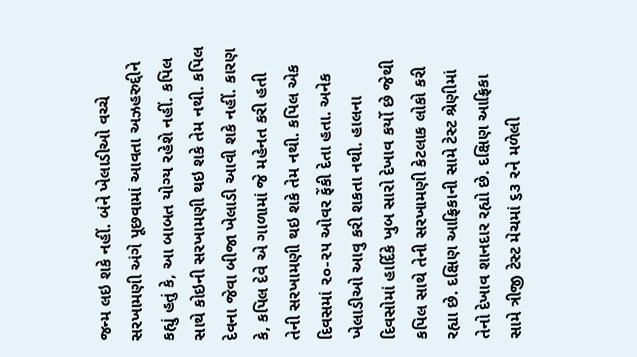જન્મ લઇ શકે નહીં. બંને ખેલાડીઓ વચ્ચે સરખામણી અંગે પૂછવામાં આવતા અઝહરુદ્દીને કહ્યું હતું કે, આ બાબત યોગ્ય રહેશે નહીં. કપિલ સાથે કોઇની સરખામણી થઇ શકે તેમ નથી. કપિલ દેવના જેવા બીજા ખેલાડી આવી શકે નહીં. કારણ કે, કપિલ દેવે એ ગાળામાં જે મહેનત કરી હતી તેની સરખામણી થઇ શકે તેમ નથી. કપિલ એક દિવસમાં ૨૦-૨૫ ઓવર ફેંકી દેતા હતા. અનેક ખેલાડીઓ આવુ કરી શકતા નથી. હાલના દિવસોમાં હાર્દિકે ખુબ સારો દેખાવ કર્યો છે જેથી કપિલ સાથે તેની સરખામણી કેટલાક લોકો કરી રહ્યા છે. દક્ષિણ આફ્રિકાની સામે ટેસ્ટ શ્રેણીમાં તેનો દેખાવ શાનદાર રહ્યો છે. દક્ષિણ આફ્રિકા સામે ત્રીજી ટેસ્ટ મેચમાં ૬૩ રને મળેલી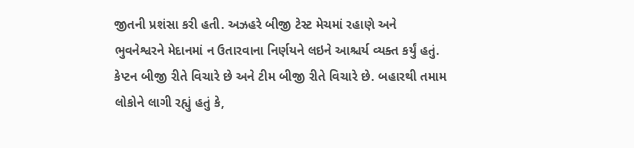જીતની પ્રશંસા કરી હતી. અઝહરે બીજી ટેસ્ટ મેચમાં રહાણે અને ભુવનેશ્વરને મેદાનમાં ન ઉતારવાના નિર્ણયને લઇને આશ્ચર્ય વ્યક્ત કર્યું હતું. કેપ્ટન બીજી રીતે વિચારે છે અને ટીમ બીજી રીતે વિચારે છે. બહારથી તમામ લોકોને લાગી રહ્યું હતું કે,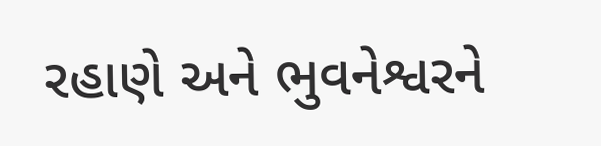રહાણે અને ભુવનેશ્વરને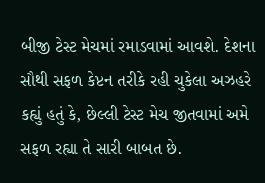બીજી ટેસ્ટ મેચમાં રમાડવામાં આવશે. દેશના સૌથી સફળ કેપ્ટન તરીકે રહી ચુકેલા અઝહરે કહ્યું હતું કે, છેલ્લી ટેસ્ટ મેચ જીતવામાં અમે સફળ રહ્યા તે સારી બાબત છે.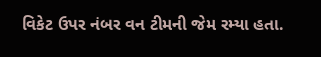વિકેટ ઉપર નંબર વન ટીમની જેમ રમ્યા હતા.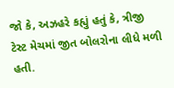જો કે, અઝહરે કહ્યું હતું કે, ત્રીજી ટેસ્ટ મેચમાં જીત બોલરોના લીધે મળી હતી.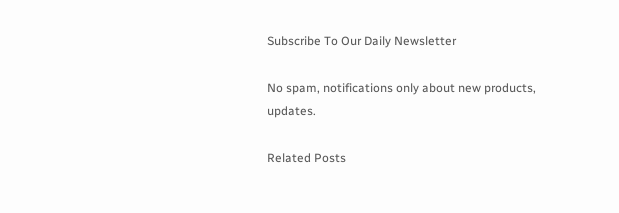Subscribe To Our Daily Newsletter

No spam, notifications only about new products, updates.

Related Posts